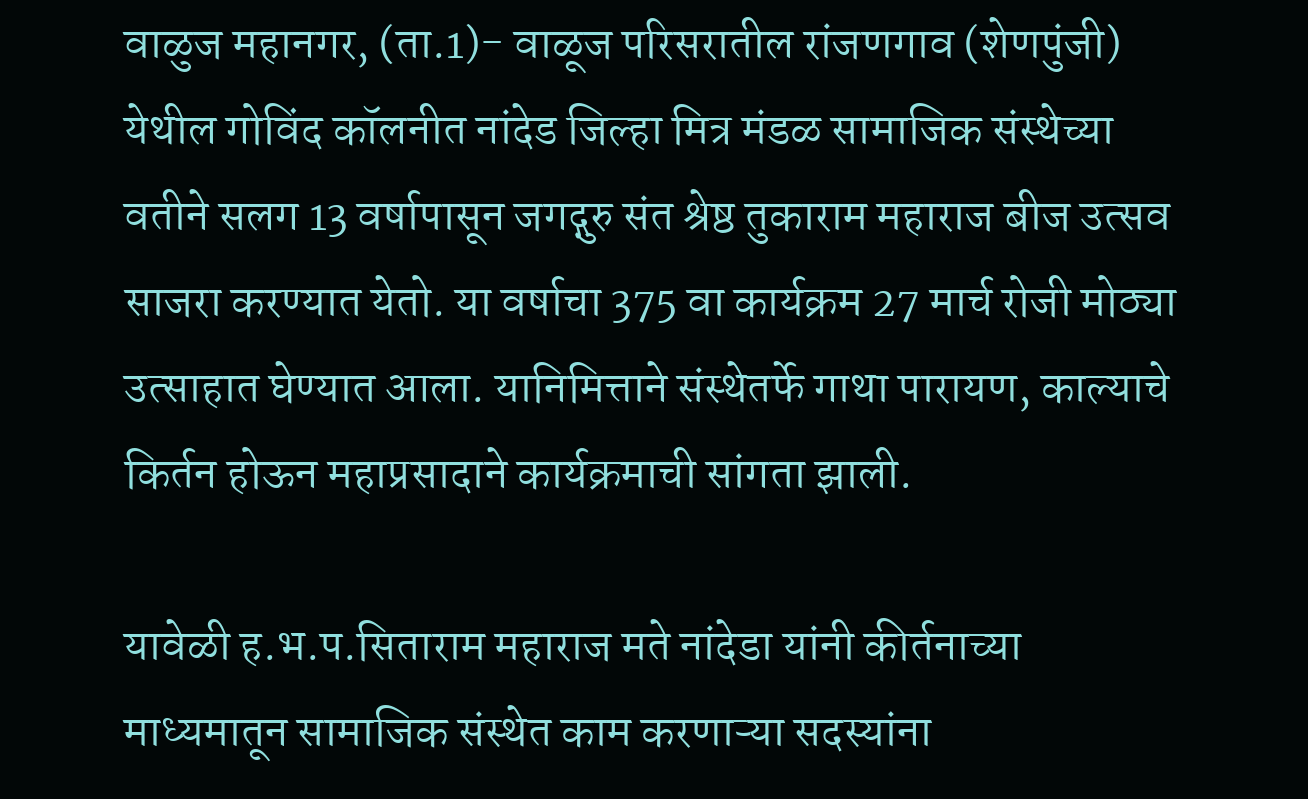वाळुज महानगर, (ता.1)- वाळूज परिसरातील रांजणगाव (शेणपुंजी) येथील गोविंद कॉलनीत नांदेड जिल्हा मित्र मंडळ सामाजिक संस्थेच्या वतीने सलग 13 वर्षापासून जगद्गुरु संत श्रेष्ठ तुकाराम महाराज बीज उत्सव साजरा करण्यात येतो. या वर्षाचा 375 वा कार्यक्रम 27 मार्च रोजी मोठ्या उत्साहात घेण्यात आला. यानिमित्ताने संस्थेतर्फे गाथा पारायण, काल्याचे किर्तन होऊन महाप्रसादाने कार्यक्रमाची सांगता झाली.

यावेळी ह.भ.प.सिताराम महाराज मते नांदेडा यांनी कीर्तनाच्या माध्यमातून सामाजिक संस्थेत काम करणाऱ्या सदस्यांना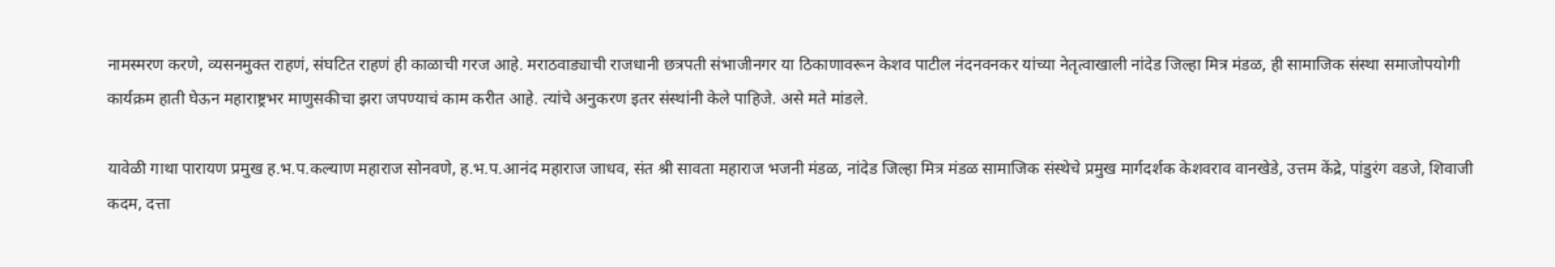नामस्मरण करणे, व्यसनमुक्त राहणं, संघटित राहणं ही काळाची गरज आहे. मराठवाड्याची राजधानी छत्रपती संभाजीनगर या ठिकाणावरून केशव पाटील नंदनवनकर यांच्या नेतृत्वाखाली नांदेड जिल्हा मित्र मंडळ, ही सामाजिक संस्था समाजोपयोगी कार्यक्रम हाती घेऊन महाराष्ट्रभर माणुसकीचा झरा जपण्याचं काम करीत आहे. त्यांचे अनुकरण इतर संस्थांनी केले पाहिजे. असे मते मांडले.

यावेळी गाथा पारायण प्रमुख ह.भ.प.कल्याण महाराज सोनवणे, ह.भ.प.आनंद महाराज जाधव, संत श्री सावता महाराज भजनी मंडळ, नांदेड जिल्हा मित्र मंडळ सामाजिक संस्थेचे प्रमुख मार्गदर्शक केशवराव वानखेडे, उत्तम केंद्रे, पांडुरंग वडजे, शिवाजी कदम, दत्ता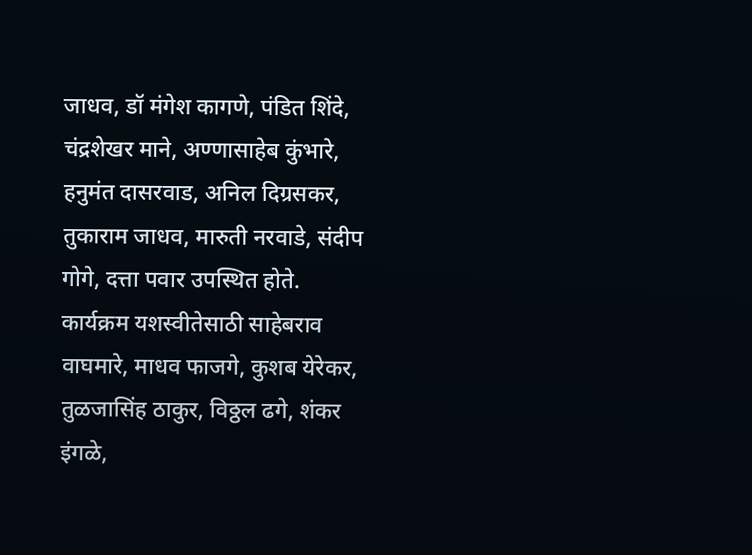जाधव, डॉ मंगेश कागणे, पंडित शिंदे, चंद्रशेखर माने, अण्णासाहेब कुंभारे, हनुमंत दासरवाड, अनिल दिग्रसकर, तुकाराम जाधव, मारुती नरवाडे, संदीप गोगे, दत्ता पवार उपस्थित होते.
कार्यक्रम यशस्वीतेसाठी साहेबराव वाघमारे, माधव फाजगे, कुशब येरेकर, तुळजासिंह ठाकुर, विठ्ठल ढगे, शंकर इंगळे,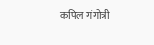कपिल गंगोत्री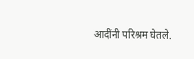आदींनी परिश्रम घेतले.